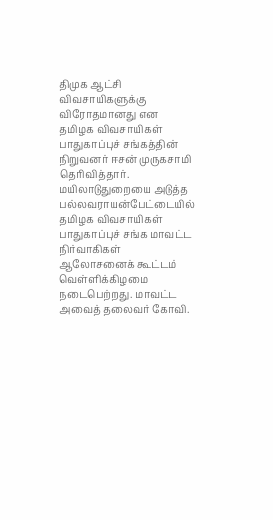திமுக ஆட்சி விவசாயிகளுக்கு விரோதமானது என தமிழக விவசாயிகள் பாதுகாப்புச் சங்கத்தின் நிறுவனர் ஈசன் முருகசாமி தெரிவித்தார்.
மயிலாடுதுறையை அடுத்த பல்லவராயன்பேட்டையில் தமிழக விவசாயிகள் பாதுகாப்புச் சங்க மாவட்ட நிர்வாகிகள் ஆலோசனைக் கூட்டம் வெள்ளிக்கிழமை நடைபெற்றது. மாவட்ட அவைத் தலைவர் கோவி.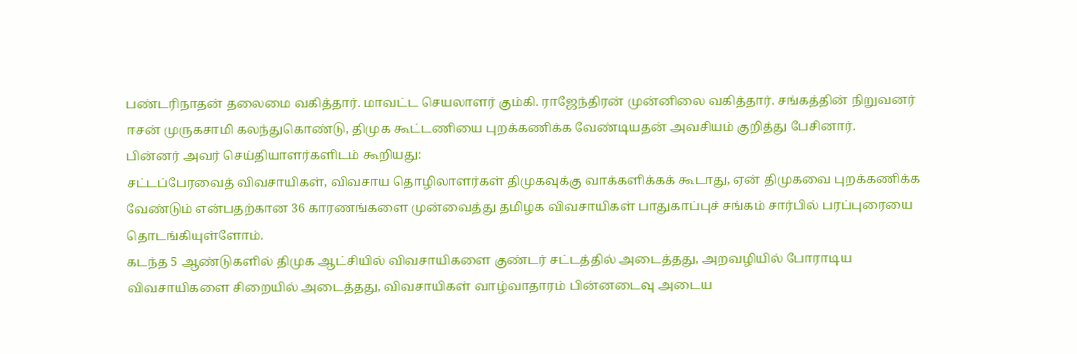பண்டரிநாதன் தலைமை வகித்தார். மாவட்ட செயலாளர் கும்கி. ராஜேந்திரன் முன்னிலை வகித்தார். சங்கத்தின் நிறுவனர் ஈசன் முருகசாமி கலந்துகொண்டு, திமுக கூட்டணியை புறக்கணிக்க வேண்டியதன் அவசியம் குறித்து பேசினார்.
பின்னர் அவர் செய்தியாளர்களிடம் கூறியது:
சட்டப்பேரவைத் விவசாயிகள், விவசாய தொழிலாளர்கள் திமுகவுக்கு வாக்களிக்கக் கூடாது, ஏன் திமுகவை புறக்கணிக்க வேண்டும் என்பதற்கான 36 காரணங்களை முன்வைத்து தமிழக விவசாயிகள் பாதுகாப்புச் சங்கம் சார்பில் பரப்புரையை தொடங்கியுள்ளோம்.
கடந்த 5 ஆண்டுகளில் திமுக ஆட்சியில் விவசாயிகளை குண்டர் சட்டத்தில் அடைத்தது, அறவழியில் போராடிய விவசாயிகளை சிறையில் அடைத்தது, விவசாயிகள் வாழ்வாதாரம் பின்னடைவு அடைய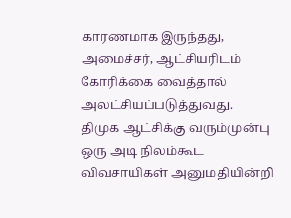காரணமாக இருந்தது, அமைச்சர், ஆட்சியரிடம் கோரிக்கை வைத்தால் அலட்சியப்படுத்துவது.
திமுக ஆட்சிக்கு வரும்முன்பு ஒரு அடி நிலம்கூட விவசாயிகள் அனுமதியின்றி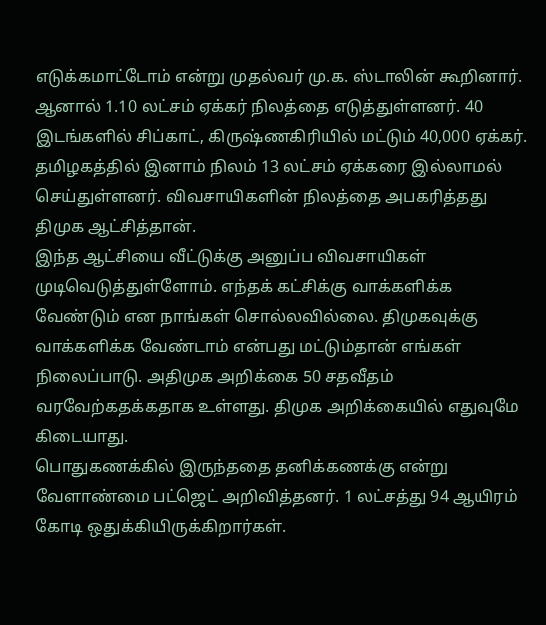எடுக்கமாட்டோம் என்று முதல்வர் மு.க. ஸ்டாலின் கூறினார். ஆனால் 1.10 லட்சம் ஏக்கர் நிலத்தை எடுத்துள்ளனர். 40 இடங்களில் சிப்காட், கிருஷ்ணகிரியில் மட்டும் 40,000 ஏக்கர். தமிழகத்தில் இனாம் நிலம் 13 லட்சம் ஏக்கரை இல்லாமல் செய்துள்ளனர். விவசாயிகளின் நிலத்தை அபகரித்தது திமுக ஆட்சித்தான்.
இந்த ஆட்சியை வீட்டுக்கு அனுப்ப விவசாயிகள் முடிவெடுத்துள்ளோம். எந்தக் கட்சிக்கு வாக்களிக்க வேண்டும் என நாங்கள் சொல்லவில்லை. திமுகவுக்கு வாக்களிக்க வேண்டாம் என்பது மட்டும்தான் எங்கள் நிலைப்பாடு. அதிமுக அறிக்கை 50 சதவீதம் வரவேற்கதக்கதாக உள்ளது. திமுக அறிக்கையில் எதுவுமே கிடையாது.
பொதுகணக்கில் இருந்ததை தனிக்கணக்கு என்று வேளாண்மை பட்ஜெட் அறிவித்தனர். 1 லட்சத்து 94 ஆயிரம் கோடி ஒதுக்கியிருக்கிறார்கள்.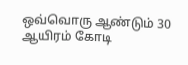ஒவ்வொரு ஆண்டும் 30 ஆயிரம் கோடி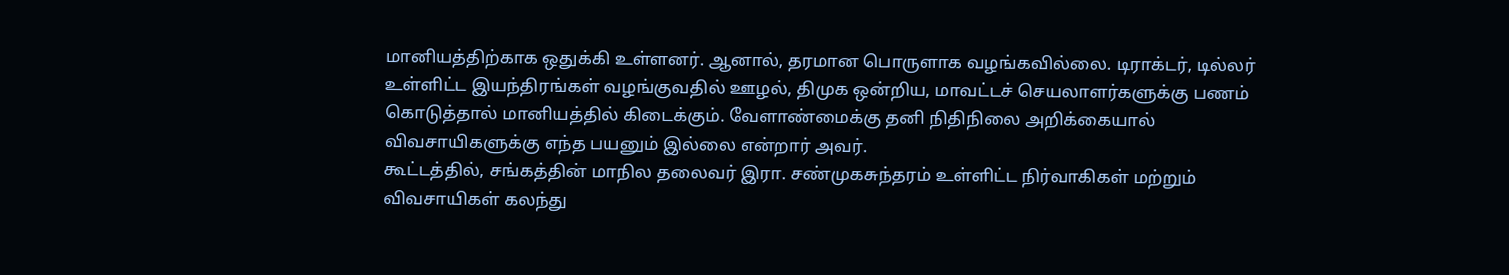மானியத்திற்காக ஒதுக்கி உள்ளனர். ஆனால், தரமான பொருளாக வழங்கவில்லை. டிராக்டர், டில்லர் உள்ளிட்ட இயந்திரங்கள் வழங்குவதில் ஊழல், திமுக ஒன்றிய, மாவட்டச் செயலாளர்களுக்கு பணம் கொடுத்தால் மானியத்தில் கிடைக்கும். வேளாண்மைக்கு தனி நிதிநிலை அறிக்கையால் விவசாயிகளுக்கு எந்த பயனும் இல்லை என்றார் அவர்.
கூட்டத்தில், சங்கத்தின் மாநில தலைவர் இரா. சண்முகசுந்தரம் உள்ளிட்ட நிர்வாகிகள் மற்றும் விவசாயிகள் கலந்து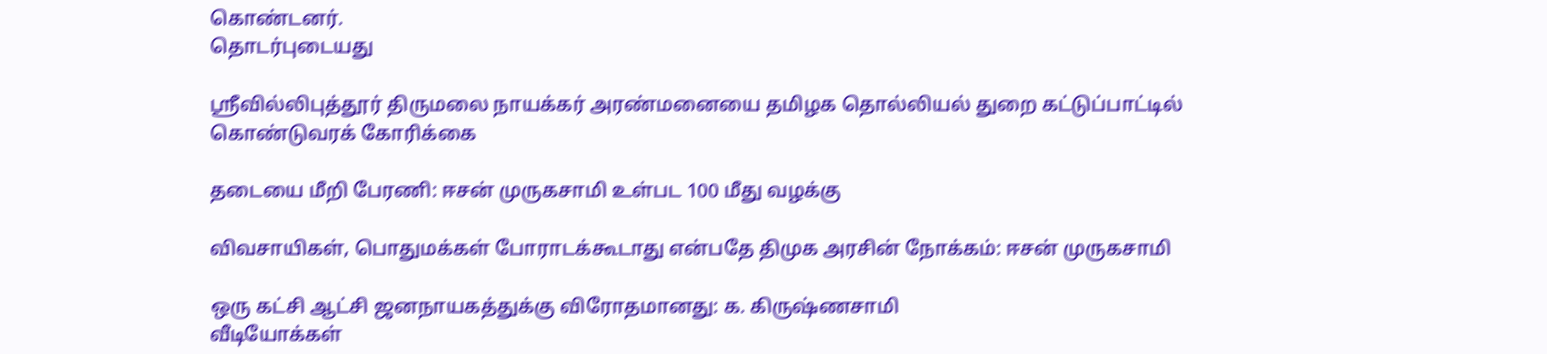கொண்டனர்.
தொடர்புடையது

ஸ்ரீவில்லிபுத்தூர் திருமலை நாயக்கர் அரண்மனையை தமிழக தொல்லியல் துறை கட்டுப்பாட்டில் கொண்டுவரக் கோரிக்கை

தடையை மீறி பேரணி: ஈசன் முருகசாமி உள்பட 100 மீது வழக்கு

விவசாயிகள், பொதுமக்கள் போராடக்கூடாது என்பதே திமுக அரசின் நோக்கம்: ஈசன் முருகசாமி

ஒரு கட்சி ஆட்சி ஜனநாயகத்துக்கு விரோதமானது: க. கிருஷ்ணசாமி
வீடியோக்கள்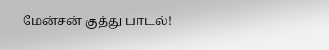மேன்சன் குத்து பாடல்!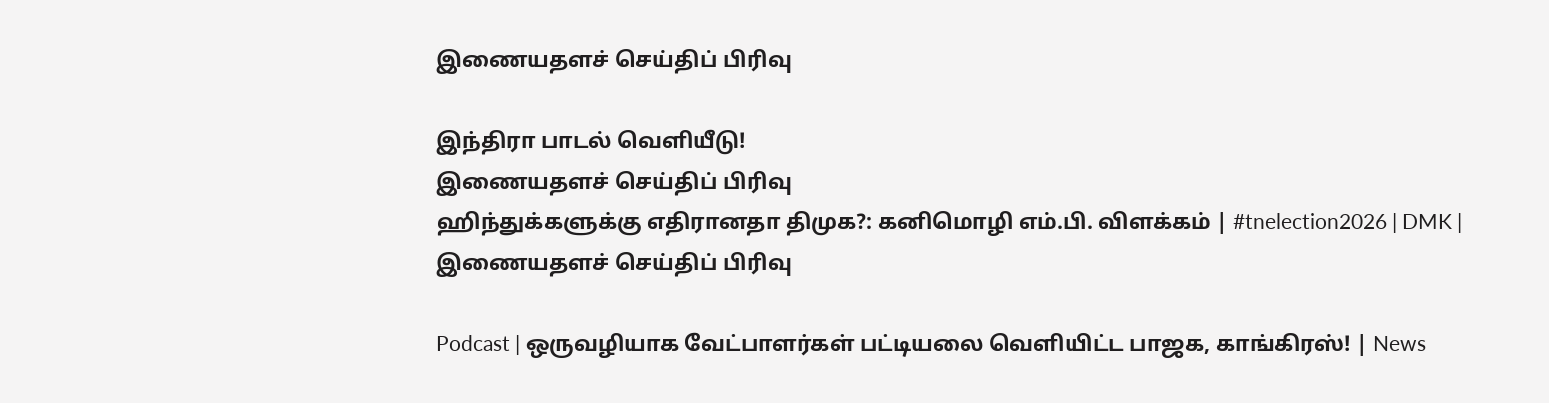இணையதளச் செய்திப் பிரிவு

இந்திரா பாடல் வெளியீடு!
இணையதளச் செய்திப் பிரிவு
ஹிந்துக்களுக்கு எதிரானதா திமுக?: கனிமொழி எம்.பி. விளக்கம் | #tnelection2026 | DMK |
இணையதளச் செய்திப் பிரிவு

Podcast | ஒருவழியாக வேட்பாளர்கள் பட்டியலை வெளியிட்ட பாஜக, காங்கிரஸ்! | News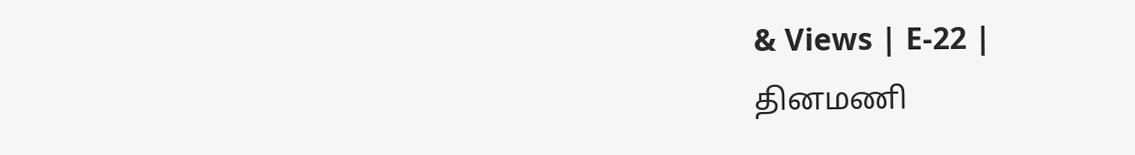& Views | E-22 |
தினமணி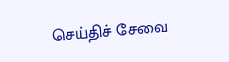செய்திச் சேவை